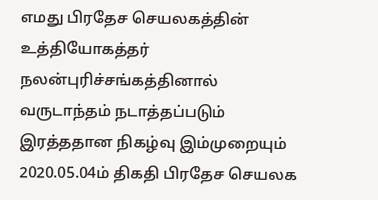எமது பிரதேச செயலகத்தின் உத்தியோகத்தர் நலன்புரிச்சங்கத்தினால் வருடாந்தம் நடாத்தப்படும் இரத்ததான நிகழ்வு இம்முறையும் 2020.05.04ம் திகதி பிரதேச செயலக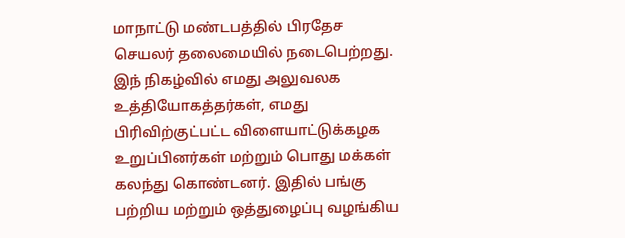மாநாட்டு மண்டபத்தில் பிரதேச செயலர் தலைமையில் நடைபெற்றது. இந் நிகழ்வில் எமது அலுவலக உத்தியோகத்தர்கள், எமது பிரிவிற்குட்பட்ட விளையாட்டுக்கழக உறுப்பினர்கள் மற்றும் பொது மக்கள் கலந்து கொண்டனர். இதில் பங்கு பற்றிய மற்றும் ஒத்துழைப்பு வழங்கிய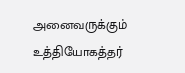அனைவருக்கும் உத்தியோகத்தர்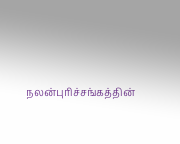நலன்புரிச்சங்கத்தின்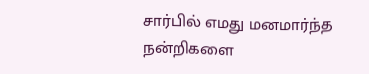சார்பில் எமது மனமார்ந்த நன்றிகளை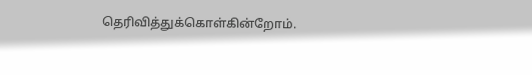தெரிவித்துக்கொள்கின்றோம்.